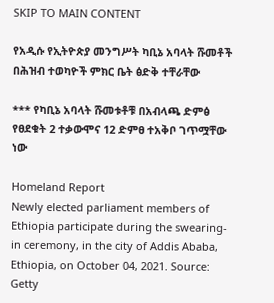SKIP TO MAIN CONTENT

የአዲሱ የኢትዮጵያ መንግሥት ካቢኔ አባላት ሹመቶች በሕዝብ ተወካዮች ምክር ቤት ፅድቅ ተቸራቸው

*** የካቢኔ አባላት ሹመቱቶቹ በአብላጫ ድምፅ የፀደቁት 2 ተቃውሞና 12 ድምፀ ተአቅቦ ገጥሟቸው ነው

Homeland Report
Newly elected parliament members of Ethiopia participate during the swearing-in ceremony, in the city of Addis Ababa, Ethiopia, on October 04, 2021. Source: Getty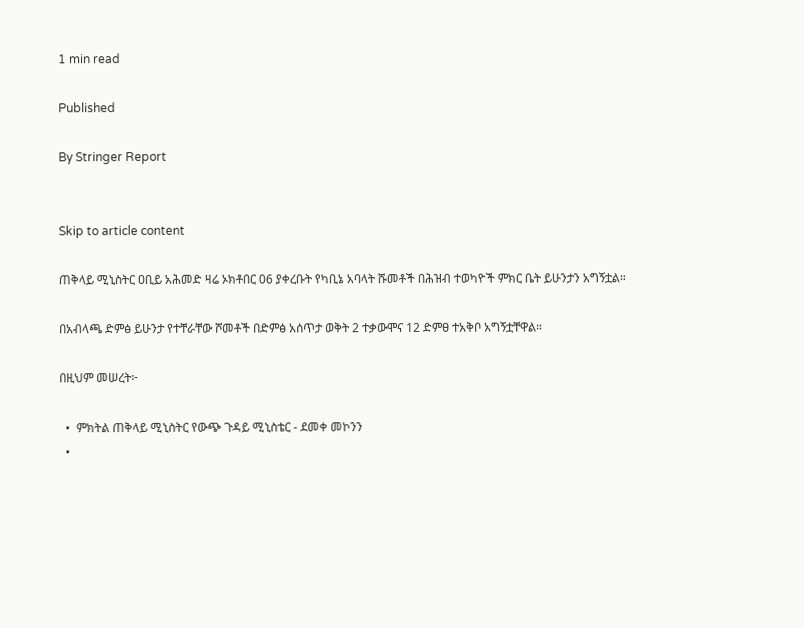1 min read

Published

By Stringer Report


Skip to article content

ጠቅላይ ሚኒስትር ዐቢይ አሕመድ ዛሬ ኦክቶበር 06 ያቀረቡት የካቢኔ አባላት ሹመቶች በሕዝብ ተወካዮች ምክር ቤት ይሁንታን አግኝቷል።

በአብላጫ ድምፅ ይሁንታ የተቸራቸው ሾመቶች በድምፅ አሰጥታ ወቅት 2 ተቃውሞና 12 ድምፀ ተአቅቦ አግኝቷቸዋል።

በዚህም መሠረት፦

  •  ምክትል ጠቅላይ ሚኒስትር የውጭ ጉዳይ ሚኒስቴር - ደመቀ መኮንን
  •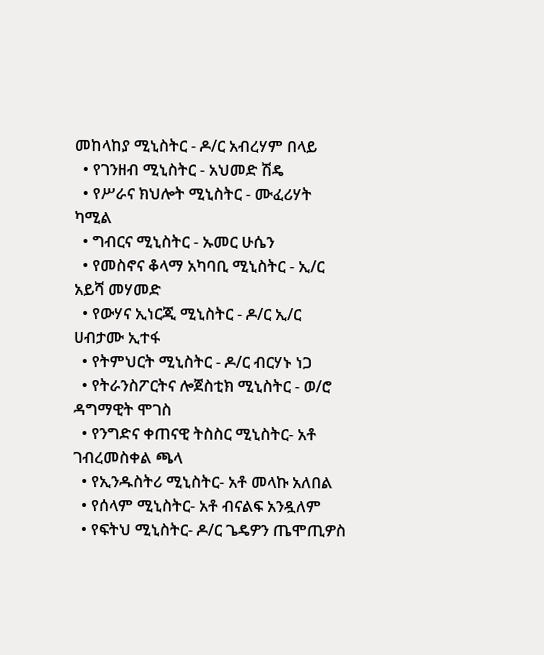መከላከያ ሚኒስትር - ዶ/ር አብረሃም በላይ
  • የገንዘብ ሚኒስትር - አህመድ ሽዴ
  • የሥራና ክህሎት ሚኒስትር - ሙፈሪሃት ካሚል
  • ግብርና ሚኒስትር - ኡመር ሁሴን
  • የመስኖና ቆላማ አካባቢ ሚኒስትር - ኢ/ር አይሻ መሃመድ
  • የውሃና ኢነርጂ ሚኒስትር - ዶ/ር ኢ/ር ሀብታሙ ኢተፋ
  • የትምህርት ሚኒስትር - ዶ/ር ብርሃኑ ነጋ
  • የትራንስፖርትና ሎጀስቲክ ሚኒስትር - ወ/ሮ ዳግማዊት ሞገስ
  • የንግድና ቀጠናዊ ትስስር ሚኒስትር- አቶ ገብረመስቀል ጫላ
  • የኢንዱስትሪ ሚኒስትር- አቶ መላኩ አለበል
  • የሰላም ሚኒስትር- አቶ ብናልፍ አንዷለም
  • የፍትህ ሚኒስትር- ዶ/ር ጌዴዎን ጤሞጢዎስ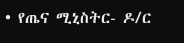• የጤና ሚኒስትር- ዶ/ር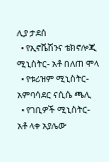ሊያ ታደሰ
  • የኢኖቬሽንና ቴክኖሎጂ ሚኒስትር- አቶ በለጠ ሞላ
  • የቱሪዝም ሚኒስትር- አምባሳደር ናሲሴ ጫሊ
  • የገቢዎች ሚኒስትር-  አቶ ላቀ አያሌው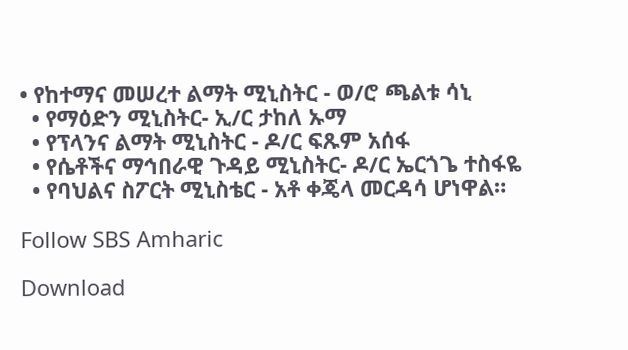• የከተማና መሠረተ ልማት ሚኒስትር - ወ/ሮ ጫልቱ ሳኒ
  • የማዕድን ሚኒስትር- ኢ/ር ታከለ ኡማ
  • የፕላንና ልማት ሚኒስትር - ዶ/ር ፍጹም አሰፋ
  • የሴቶችና ማኅበራዊ ጉዳይ ሚኒስትር- ዶ/ር ኤርጎጌ ተስፋዬ
  • የባህልና ስፖርት ሚኒስቴር - አቶ ቀጄላ መርዳሳ ሆነዋል።

Follow SBS Amharic

Download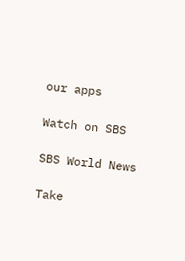our apps

Watch on SBS

SBS World News

Take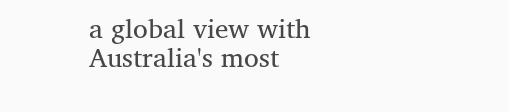a global view with Australia's most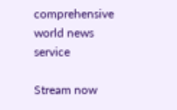comprehensive world news service

Stream now